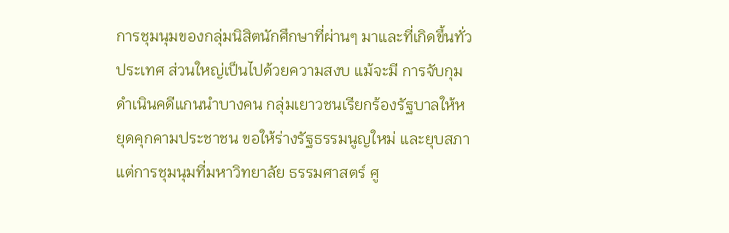การชุมนุมของกลุ่มนิสิตนักศึกษาที่ผ่านๆ มาและที่เกิดขึ้นทั่วประเทศ ส่วนใหญ่เป็นไปด้วยความสงบ แม้จะมี การจับกุมดำเนินคดีแกนนำบางคน กลุ่มเยาวชนเรียกร้องรัฐบาลให้หยุดคุกคามประชาชน ขอให้ร่างรัฐธรรมนูญใหม่ และยุบสภา แต่การชุมนุมที่มหาวิทยาลัย ธรรมศาสตร์ ศู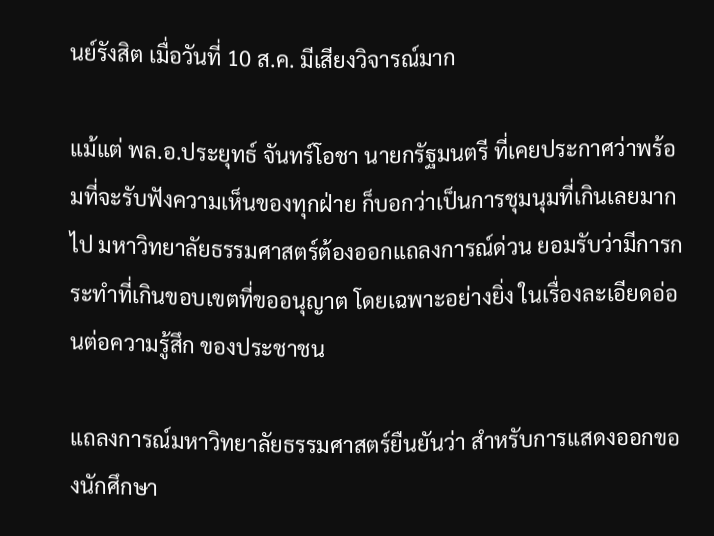นย์รังสิต เมื่อวันที่ 10 ส.ค. มีเสียงวิจารณ์มาก

แม้แต่ พล.อ.ประยุทธ์ จันทร์โอชา นายกรัฐมนตรี ที่เคยประกาศว่าพร้อมที่จะรับฟังความเห็นของทุกฝ่าย ก็บอกว่าเป็นการชุมนุมที่เกินเลยมากไป มหาวิทยาลัยธรรมศาสตร์ต้องออกแถลงการณ์ด่วน ยอมรับว่ามีการกระทำที่เกินขอบเขตที่ขออนุญาต โดยเฉพาะอย่างยิ่ง ในเรื่องละเอียดอ่อนต่อความรู้สึก ของประชาชน

แถลงการณ์มหาวิทยาลัยธรรมศาสตร์ยืนยันว่า สำหรับการแสดงออกของนักศึกษา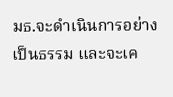มธ.จะดำเนินการอย่างเป็นธรรม และจะเค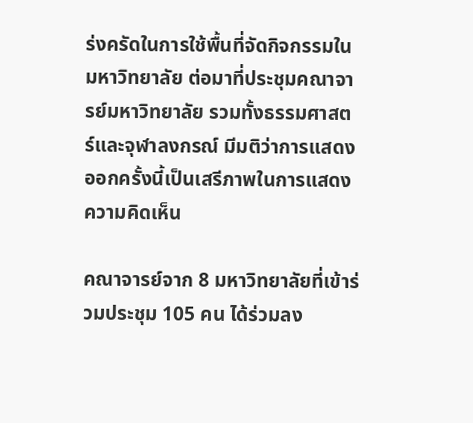ร่งครัดในการใช้พื้นที่จัดกิจกรรมในมหาวิทยาลัย ต่อมาที่ประชุมคณาจารย์มหาวิทยาลัย รวมทั้งธรรมศาสตร์และจุฬาลงกรณ์ มีมติว่าการแสดงออกครั้งนี้เป็นเสรีภาพในการแสดงความคิดเห็น

คณาจารย์จาก 8 มหาวิทยาลัยที่เข้าร่วมประชุม 105 คน ได้ร่วมลง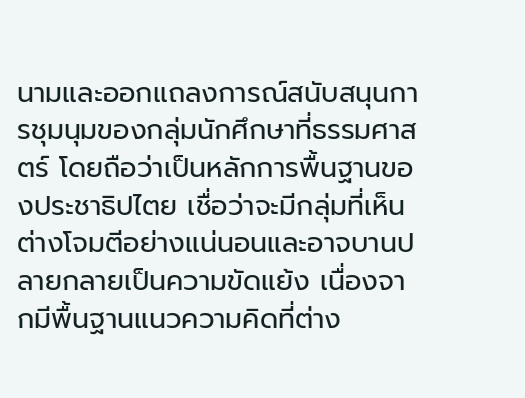นามและออกแถลงการณ์สนับสนุนการชุมนุมของกลุ่มนักศึกษาที่ธรรมศาสตร์ โดยถือว่าเป็นหลักการพื้นฐานของประชาธิปไตย เชื่อว่าจะมีกลุ่มที่เห็นต่างโจมตีอย่างแน่นอนและอาจบานปลายกลายเป็นความขัดแย้ง เนื่องจากมีพื้นฐานแนวความคิดที่ต่าง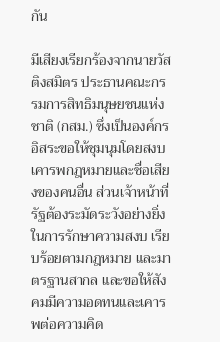กัน

มีเสียงเรียกร้องจากนายวัส ติงสมิตร ประธานคณะกรรมการสิทธิมนุษยชนแห่งชาติ (กสม.) ซึ่งเป็นองค์กรอิสระขอให้ชุมนุมโดยสงบเคารพกฎหมายและชื่อเสียงของคนอื่น ส่วนเจ้าหน้าที่รัฐต้องระมัดระวังอย่างยิ่งในการรักษาความสงบ เรียบร้อยตามกฎหมาย และมาตรฐานสากล และขอให้สังคมมีความอดทนและเคารพต่อความคิด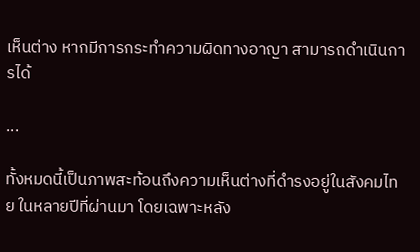เห็นต่าง หากมีการกระทำความผิดทางอาญา สามารถดำเนินการได้

...

ทั้งหมดนี้เป็นภาพสะท้อนถึงความเห็นต่างที่ดำรงอยู่ในสังคมไทย ในหลายปีที่ผ่านมา โดยเฉพาะหลัง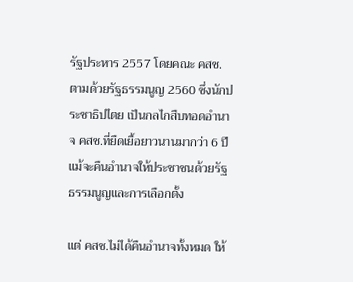รัฐประหาร 2557 โดยคณะ คสช.ตามด้วยรัฐธรรมนูญ 2560 ซึ่งนักประชาธิปไตย เป็นกลไกสืบทอดอำนาจ คสช.ที่ยืดเยื้อยาวนานมากว่า 6 ปี แม้จะคืนอำนาจให้ประชาชนด้วยรัฐธรรมนูญและการเลือกตั้ง

แต่ คสช.ไม่ได้คืนอำนาจทั้งหมด ให้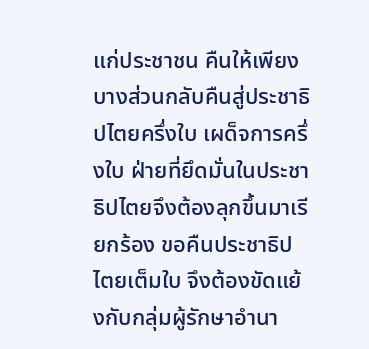แก่ประชาชน คืนให้เพียงบางส่วนกลับคืนสู่ประชาธิปไตยครึ่งใบ เผด็จการครึ่งใบ ฝ่ายที่ยึดมั่นในประชาธิปไตยจึงต้องลุกขึ้นมาเรียกร้อง ขอคืนประชาธิปไตยเต็มใบ จึงต้องขัดแย้งกับกลุ่มผู้รักษาอำนา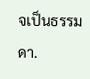จเป็นธรรมดา.